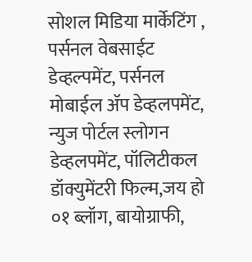सोशल मिडिया मार्केटिंग , पर्सनल वेबसाईट डेव्हल्पमेंट, पर्सनल मोबाईल ॲप डेव्हलपमेंट, न्युज पोर्टल स्लोगन डेव्हलपमेंट, पॉलिटीकल डॉक्युमेंटरी फिल्म,जय हो ०१ ब्लॉग, बायोग्राफी,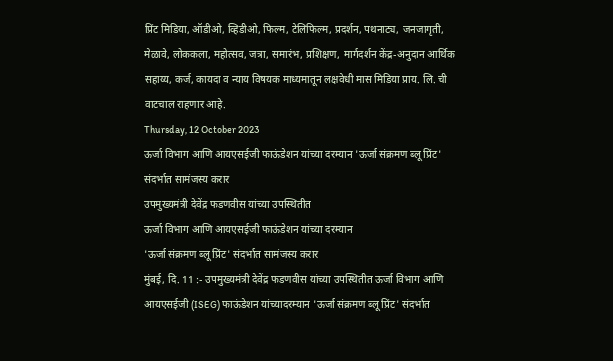प्रिंट मिडिया, ऑडीओ, व्हिडीओ, फिल्म, टेलिफिल्म, प्रदर्शन, पथनाट्य, जनजागृती, मेळावे, लोककला, महोत्सव, जत्रा, समारंभ, प्रशिक्षण, मार्गदर्शन केंद्र-अनुदान आर्थिक सहाय्य, कर्ज, कायदा व न्याय विषयक माध्यमातून लक्षवेधी मास मिडिया प्राय. लि. ची वाटचाल राहणार आहे.
Thursday, 12 October 2023
ऊर्जा विभाग आणि आयएसईजी फाऊंडेशन यांच्या दरम्यान 'ऊर्जा संक्रमण ब्लू प्रिंट' संदर्भात सामंजस्य करार
उपमुख्यमंत्री देवेंद्र फडणवीस यांच्या उपस्थितीत
ऊर्जा विभाग आणि आयएसईजी फाऊंडेशन यांच्या दरम्यान
'ऊर्जा संक्रमण ब्लू प्रिंट' संदर्भात सामंजस्य करार
मुंबई, दि. 11 :- उपमुख्यमंत्री देवेंद्र फडणवीस यांच्या उपस्थितीत ऊर्जा विभाग आणि आयएसईजी (ISEG) फाऊंडेशन यांच्यादरम्यान 'ऊर्जा संक्रमण ब्लू प्रिंट' संदर्भात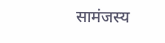सामंजस्य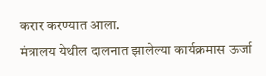करार करण्यात आला.
मंत्रालय येथील दालनात झालेल्या कार्यक्रमास ऊर्जा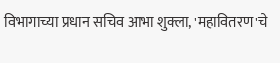विभागाच्या प्रधान सचिव आभा शुक्ला, 'महावितरण'चे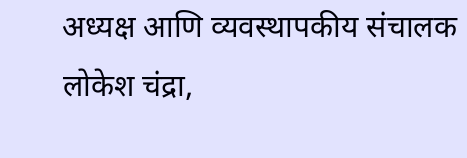अध्यक्ष आणि व्यवस्थापकीय संचालक लोकेश चंद्रा,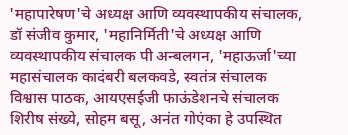'महापारेषण'चे अध्यक्ष आणि व्यवस्थापकीय संचालक, डॉ संजीव कुमार, 'महानिर्मिती'चे अध्यक्ष आणि व्यवस्थापकीय संचालक पी अन्बलगन, 'महाऊर्जा'च्या महासंचालक कादंबरी बलकवडे, स्वतंत्र संचालक विश्वास पाठक, आयएसईजी फाऊंडेशनचे संचालक शिरीष संख्ये, सोहम बसू, अनंत गोएंका हे उपस्थित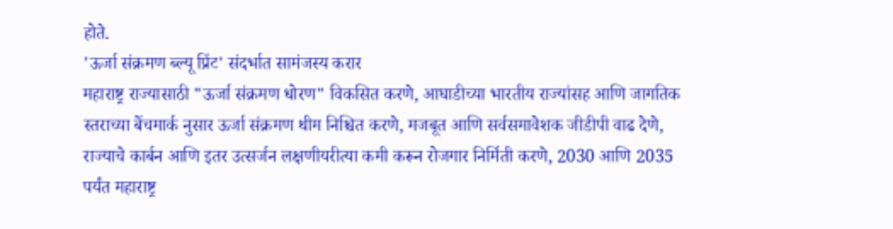होते.
'ऊर्जा संक्रमण ब्ल्यू प्रिंट' संदर्भात सामंजस्य करार
महाराष्ट्र राज्यासाठी "ऊर्जा संक्रमण धोरण" विकसित करणे, आघाडीच्या भारतीय राज्यांसह आणि जागतिक स्तराच्या बेंचमार्क नुसार ऊर्जा संक्रमण थीम निश्चित करणे, मजबूत आणि सर्वसमावेशक जीडीपी वाढ देणे, राज्याचे कार्बन आणि इतर उत्सर्जन लक्षणीयरीत्या कमी करून रोजगार निर्मिती करणे, 2030 आणि 2035 पर्यंत महाराष्ट्र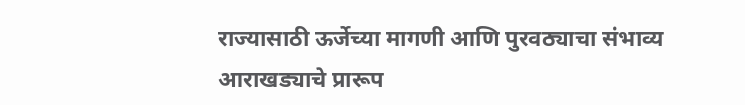राज्यासाठी ऊर्जेच्या मागणी आणि पुरवठ्याचा संभाव्य आराखड्याचे प्रारूप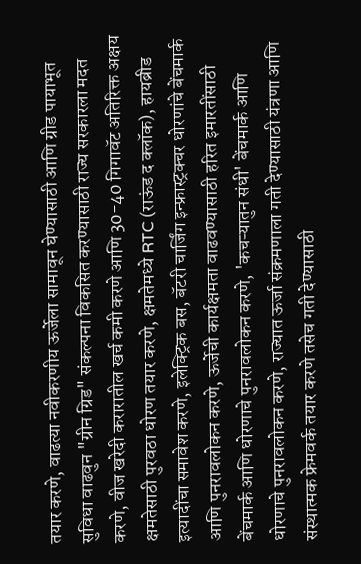तयार करणे, वाढत्या नवीकरणीय ऊर्जेला सामावून घेण्यासाठी आणि ग्रीड पायाभूत सुविधा वाढवुन "ग्रीन ग्रिड" संकल्पना विकसित करण्यासाठी राज्य सरकारला मदत करणे, वीज खरेदी करारातील खर्च कमी करणे आणि 30-40 गिगावॅट अतिरिक्त अक्षय क्षमतेसाठी पुरवठा धोरण तयार करणे, क्षमतेमध्ये RTC (राऊंड द क्लॉक), हायब्रीड इत्यादींचा समावेश करणे, इलेक्ट्रिक बस, बॅटरी चार्जिंग इन्फ्रास्ट्रक्चर धोरणांचे बेंचमार्क आणि पुनरावलोकन करणे, ऊर्जेची कार्यक्षमता वाढवण्यासाठी हरित इमारतींसाठी बेंचमार्क आणि धोरणाचे पुनरावलोकन करणे, 'कचऱ्यातुन संधी' बेंचमार्क आणि धोरणाचे पुनरावलोकन करणे, राज्यात ऊर्जा संक्रमणाला गती देण्यासाठी यंत्रणा आणि संस्थात्मक फ्रेमवर्क तयार करणे तसेच गती देण्यासाठी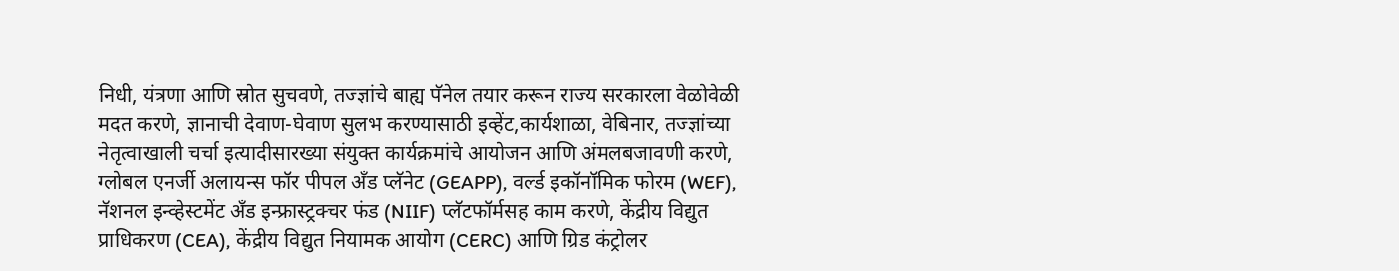निधी, यंत्रणा आणि स्रोत सुचवणे, तज्ज्ञांचे बाह्य पॅनेल तयार करून राज्य सरकारला वेळोवेळी मदत करणे, ज्ञानाची देवाण-घेवाण सुलभ करण्यासाठी इव्हेंट,कार्यशाळा, वेबिनार, तज्ज्ञांच्या नेतृत्वाखाली चर्चा इत्यादीसारख्या संयुक्त कार्यक्रमांचे आयोजन आणि अंमलबजावणी करणे, ग्लोबल एनर्जी अलायन्स फॉर पीपल अँड प्लॅनेट (GEAPP), वर्ल्ड इकॉनॉमिक फोरम (WEF), नॅशनल इन्व्हेस्टमेंट अँड इन्फ्रास्ट्रक्चर फंड (NIIF) प्लॅटफॉर्मसह काम करणे, केंद्रीय विद्युत प्राधिकरण (CEA), केंद्रीय विद्युत नियामक आयोग (CERC) आणि ग्रिड कंट्रोलर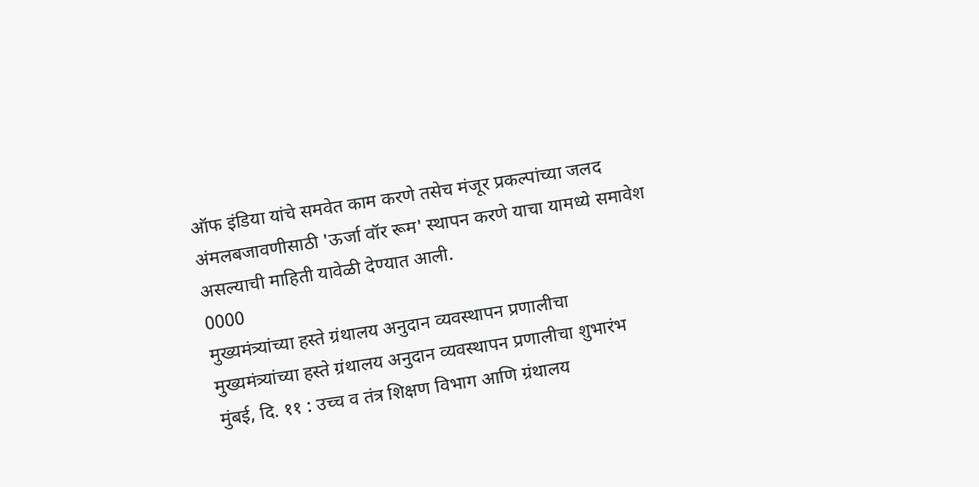ऑफ इंडिया यांचे समवेत काम करणे तसेच मंजूर प्रकल्पांच्या जलद अंमलबजावणीसाठी 'ऊर्जा वॉर रूम' स्थापन करणे याचा यामध्ये समावेश असल्याची माहिती यावेळी देण्यात आली.
0000
मुख्यमंत्र्यांच्या हस्ते ग्रंथालय अनुदान व्यवस्थापन प्रणालीचा
मुख्यमंत्र्यांच्या हस्ते ग्रंथालय अनुदान व्यवस्थापन प्रणालीचा शुभारंभ
मुंबई, दि. ११ : उच्च व तंत्र शिक्षण विभाग आणि ग्रंथालय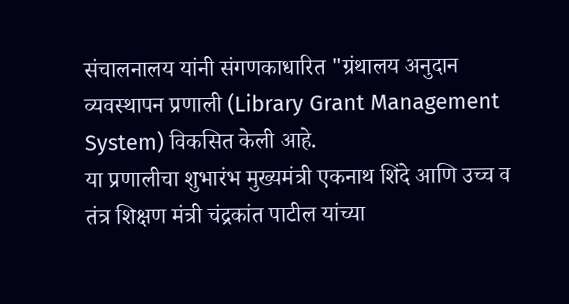संचालनालय यांनी संगणकाधारित "ग्रंथालय अनुदान व्यवस्थापन प्रणाली (Library Grant Management System) विकसित केली आहे.
या प्रणालीचा शुभारंभ मुख्यमंत्री एकनाथ शिंदे आणि उच्च व तंत्र शिक्षण मंत्री चंद्रकांत पाटील यांच्या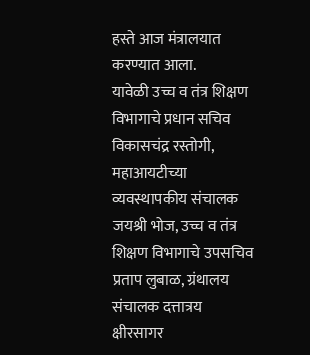हस्ते आज मंत्रालयात करण्यात आला.
यावेळी उच्च व तंत्र शिक्षण विभागाचे प्रधान सचिव विकासचंद्र रस्तोगी, महाआयटीच्या व्यवस्थापकीय संचालक जयश्री भोज, उच्च व तंत्र शिक्षण विभागाचे उपसचिव प्रताप लुबाळ, ग्रंथालय संचालक दत्तात्रय क्षीरसागर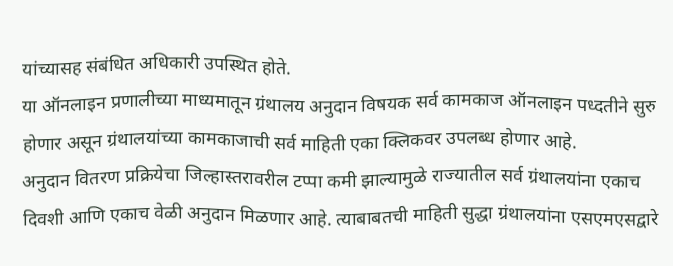यांच्यासह संबंधित अधिकारी उपस्थित होते.
या ऑनलाइन प्रणालीच्या माध्यमातून ग्रंथालय अनुदान विषयक सर्व कामकाज ऑनलाइन पध्दतीने सुरु होणार असून ग्रंथालयांच्या कामकाजाची सर्व माहिती एका क्लिकवर उपलब्ध होणार आहे.
अनुदान वितरण प्रक्रियेचा जिल्हास्तरावरील टप्पा कमी झाल्यामुळे राज्यातील सर्व ग्रंथालयांना एकाच दिवशी आणि एकाच वेळी अनुदान मिळणार आहे. त्याबाबतची माहिती सुद्धा ग्रंथालयांना एसएमएसद्वारे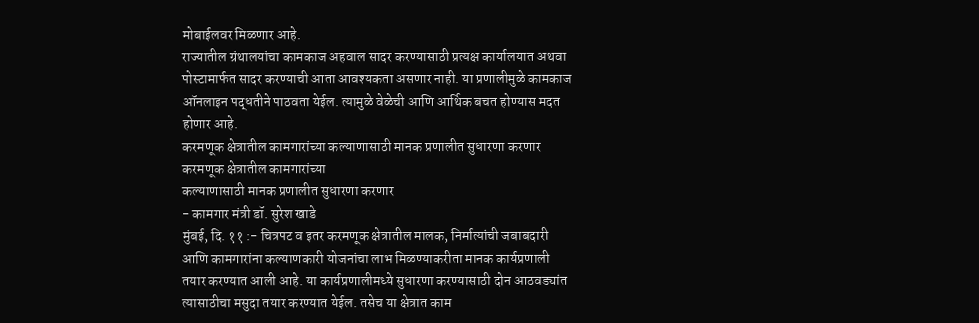मोबाईलवर मिळणार आहे.
राज्यातील ग्रंथालयांचा कामकाज अहवाल सादर करण्यासाठी प्रत्यक्ष कार्यालयात अथवा पोस्टामार्फत सादर करण्याची आता आवश्यकता असणार नाही. या प्रणालीमुळे कामकाज ऑनलाइन पद्धतीने पाठवता येईल. त्यामुळे वेळेची आणि आर्थिक बचत होण्यास मदत होणार आहे.
करमणूक क्षेत्रातील कामगारांच्या कल्याणासाठी मानक प्रणालीत सुधारणा करणार
करमणूक क्षेत्रातील कामगारांच्या
कल्याणासाठी मानक प्रणालीत सुधारणा करणार
- कामगार मंत्री डॉ. सुरेश खाडे
मुंबई, दि. ११ :- चित्रपट व इतर करमणूक क्षेत्रातील मालक, निर्मात्यांची जबाबदारी आणि कामगारांना कल्याणकारी योजनांचा लाभ मिळण्याकरीता मानक कार्यप्रणाली तयार करण्यात आली आहे. या कार्यप्रणालीमध्ये सुधारणा करण्यासाठी दोन आठवड्यांत त्यासाठीचा मसुदा तयार करण्यात येईल. तसेच या क्षेत्रात काम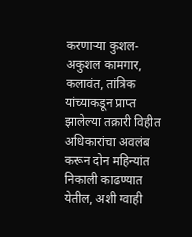करणाऱ्या कुशल- अकुशल कामगार, कलावंत, तांत्रिक यांच्याकडून प्राप्त झालेल्या तक्रारी विहीत अधिकारांचा अवलंब करून दोन महिन्यांत निकाली काढण्यात येतील, अशी ग्वाही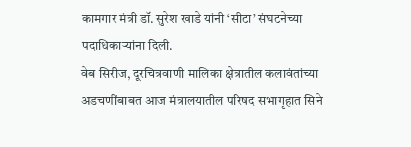कामगार मंत्री डॉ. सुरेश खाडे यांनी ‘सीटा’ संघटनेच्या पदाधिकाऱ्यांना दिली.
वेब सिरीज, दूरचित्रवाणी मालिका क्षेत्रातील कलावंतांच्या अडचणींबाबत आज मंत्रालयातील परिषद सभागृहात सिने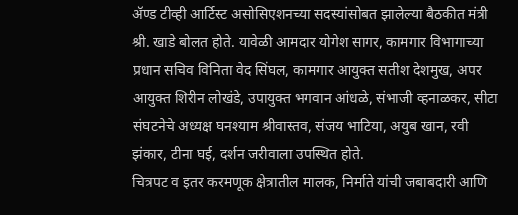ॲण्ड टीव्ही आर्टिस्ट असोसिएशनच्या सदस्यांसोबत झालेल्या बैठकीत मंत्री श्री. खाडे बोलत होते. यावेळी आमदार योगेश सागर, कामगार विभागाच्या प्रधान सचिव विनिता वेद सिंघल, कामगार आयुक्त सतीश देशमुख, अपर आयुक्त शिरीन लोखंडे, उपायुक्त भगवान आंधळे, संभाजी व्हनाळकर, सीटा संघटनेचे अध्यक्ष घनश्याम श्रीवास्तव, संजय भाटिया, अयुब खान, रवी झंकार, टीना घई, दर्शन जरीवाला उपस्थित होते.
चित्रपट व इतर करमणूक क्षेत्रातील मालक, निर्माते यांची जबाबदारी आणि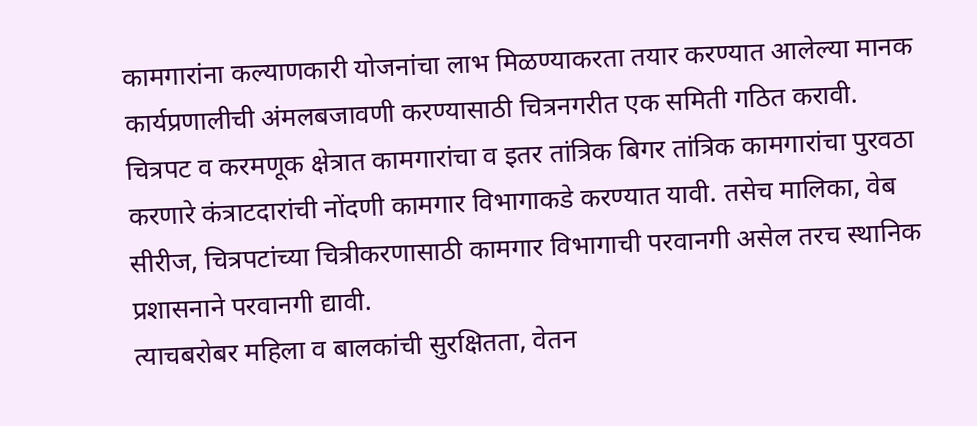कामगारांना कल्याणकारी योजनांचा लाभ मिळण्याकरता तयार करण्यात आलेल्या मानक कार्यप्रणालीची अंमलबजावणी करण्यासाठी चित्रनगरीत एक समिती गठित करावी. चित्रपट व करमणूक क्षेत्रात कामगारांचा व इतर तांत्रिक बिगर तांत्रिक कामगारांचा पुरवठा करणारे कंत्राटदारांची नोंदणी कामगार विभागाकडे करण्यात यावी. तसेच मालिका, वेब सीरीज, चित्रपटांच्या चित्रीकरणासाठी कामगार विभागाची परवानगी असेल तरच स्थानिक प्रशासनाने परवानगी द्यावी.
त्याचबरोबर महिला व बालकांची सुरक्षितता, वेतन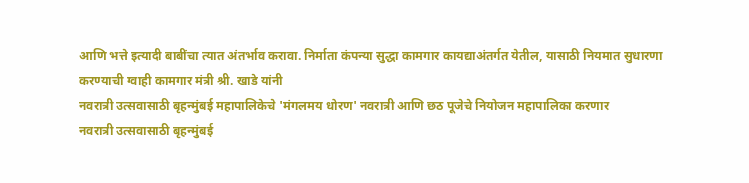आणि भत्ते इत्यादी बाबींचा त्यात अंतर्भाव करावा. निर्माता कंपन्या सुद्धा कामगार कायद्याअंतर्गत येतील, यासाठी नियमात सुधारणा करण्याची ग्वाही कामगार मंत्री श्री. खाडे यांनी
नवरात्री उत्सवासाठी बृहन्मुंबई महापालिकेचे 'मंगलमय धोरण' नवरात्री आणि छठ पूजेचे नियोजन महापालिका करणार
नवरात्री उत्सवासाठी बृहन्मुंबई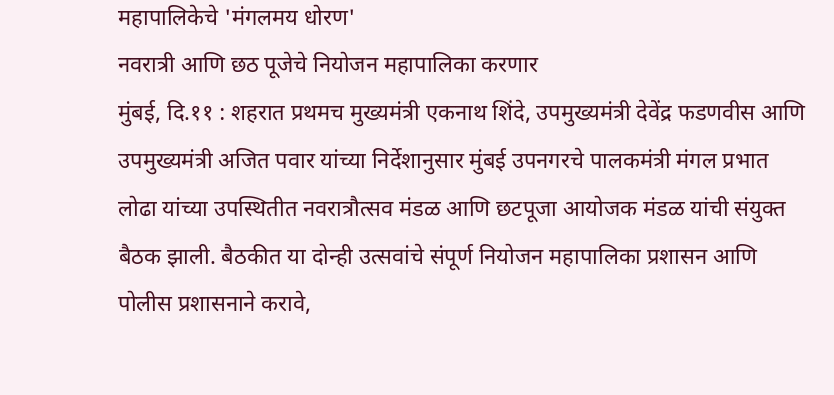महापालिकेचे 'मंगलमय धोरण'
नवरात्री आणि छठ पूजेचे नियोजन महापालिका करणार
मुंबई, दि.११ : शहरात प्रथमच मुख्यमंत्री एकनाथ शिंदे, उपमुख्यमंत्री देवेंद्र फडणवीस आणि उपमुख्यमंत्री अजित पवार यांच्या निर्देशानुसार मुंबई उपनगरचे पालकमंत्री मंगल प्रभात लोढा यांच्या उपस्थितीत नवरात्रौत्सव मंडळ आणि छटपूजा आयोजक मंडळ यांची संयुक्त बैठक झाली. बैठकीत या दोन्ही उत्सवांचे संपूर्ण नियोजन महापालिका प्रशासन आणि पोलीस प्रशासनाने करावे,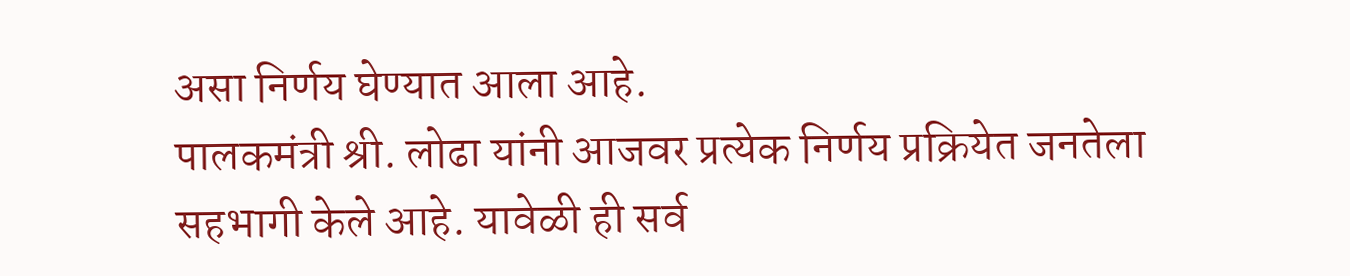असा निर्णय घेण्यात आला आहे.
पालकमंत्री श्री. लोढा यांनी आजवर प्रत्येक निर्णय प्रक्रियेत जनतेला सहभागी केले आहे. यावेळी ही सर्व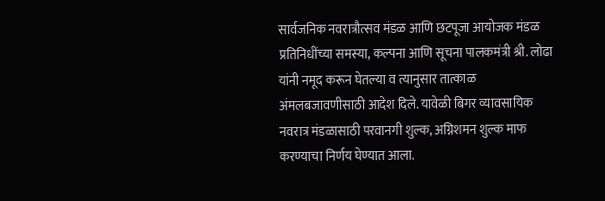सार्वजनिक नवरात्रौत्सव मंडळ आणि छटपूजा आयोजक मंडळ प्रतिनिधींच्या समस्या, कल्पना आणि सूचना पालकमंत्री श्री. लोढा यांनी नमूद करून घेतल्या व त्यानुसार तात्काळ अंमलबजावणीसाठी आदेश दिले. यावेळी बिगर व्यावसायिक नवरात्र मंडळासाठी परवानगी शुल्क, अग्निशमन शुल्क माफ करण्याचा निर्णय घेण्यात आला.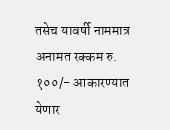तसेच यावर्षी नाममात्र अनामत रक्कम रु. १००/- आकारण्यात येणार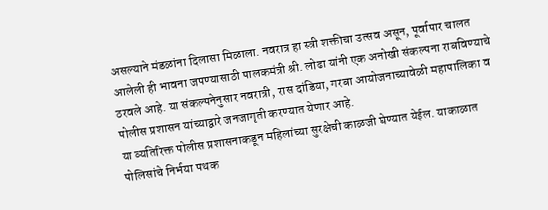असल्याने मंडळांना दिलासा मिळाला. नवरात्र हा स्त्री शक्तीचा उत्सव असून, पूर्वापार चालत आलेली ही भावना जपण्यासाठी पालकमंत्री श्री. लोढा यांनी एक अनोखी संकल्पना राबविण्याचे ठरवले आहे. या संकल्पनेनुसार नवरात्री, रास दांडिया, गरबा आयोजनाच्यावेळी महापालिका व पोलीस प्रशासन यांच्याद्वारे जनजागृती करण्यात येणार आहे.
या व्यतिरिक्त पोलीस प्रशासनाकडून महिलांच्या सुरक्षेची काळजी घेण्यात येईल. याकाळात पोलिसांचे निर्भया पथक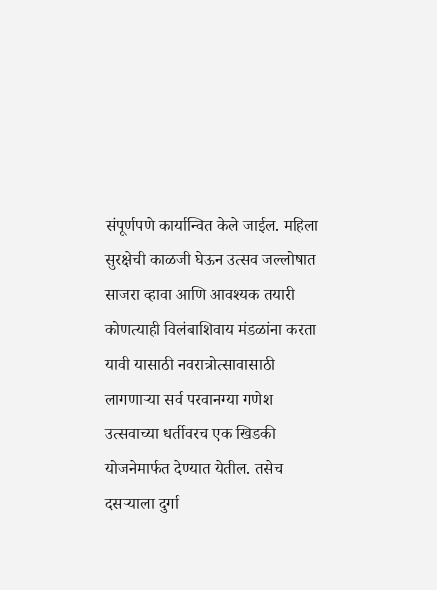संपूर्णपणे कार्यान्वित केले जाईल. महिला सुरक्षेची काळजी घेऊन उत्सव जल्लोषात साजरा व्हावा आणि आवश्यक तयारी कोणत्याही विलंबाशिवाय मंडळांना करता यावी यासाठी नवरात्रोत्सावासाठी लागणाऱ्या सर्व परवानग्या गणेश उत्सवाच्या धर्तीवरच एक खिडकी योजनेमार्फत देण्यात येतील. तसेच दसऱ्याला दुर्गा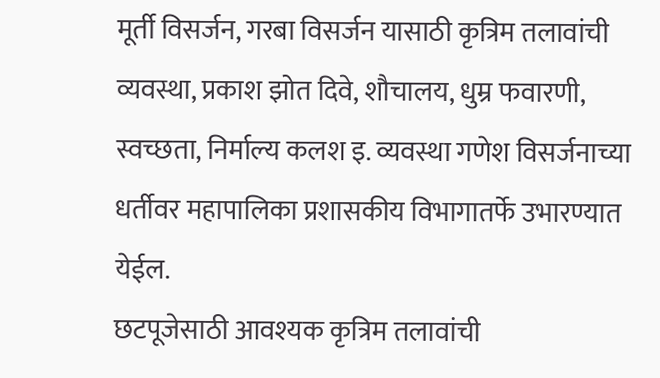मूर्ती विसर्जन, गरबा विसर्जन यासाठी कृत्रिम तलावांची व्यवस्था, प्रकाश झोत दिवे, शौचालय, धुम्र फवारणी, स्वच्छता, निर्माल्य कलश इ. व्यवस्था गणेश विसर्जनाच्या धर्तीवर महापालिका प्रशासकीय विभागातर्फे उभारण्यात येईल.
छटपूजेसाठी आवश्यक कृत्रिम तलावांची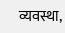व्यवस्था,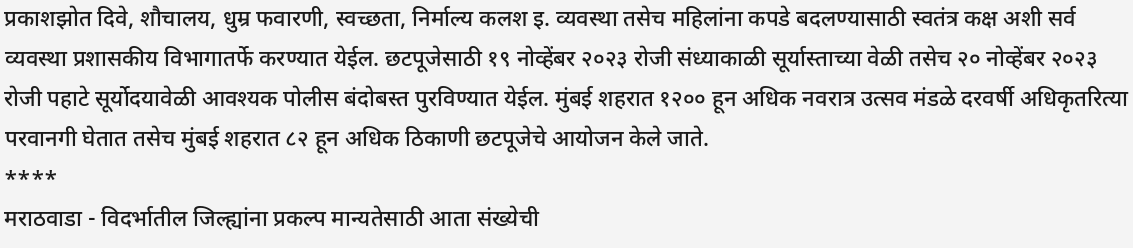प्रकाशझोत दिवे, शौचालय, धुम्र फवारणी, स्वच्छता, निर्माल्य कलश इ. व्यवस्था तसेच महिलांना कपडे बदलण्यासाठी स्वतंत्र कक्ष अशी सर्व व्यवस्था प्रशासकीय विभागातर्फे करण्यात येईल. छटपूजेसाठी १९ नोव्हेंबर २०२३ रोजी संध्याकाळी सूर्यास्ताच्या वेळी तसेच २० नोव्हेंबर २०२३ रोजी पहाटे सूर्योदयावेळी आवश्यक पोलीस बंदोबस्त पुरविण्यात येईल. मुंबई शहरात १२०० हून अधिक नवरात्र उत्सव मंडळे दरवर्षी अधिकृतरित्या परवानगी घेतात तसेच मुंबई शहरात ८२ हून अधिक ठिकाणी छटपूजेचे आयोजन केले जाते.
****
मराठवाडा - विदर्भातील जिल्ह्यांना प्रकल्प मान्यतेसाठी आता संख्येची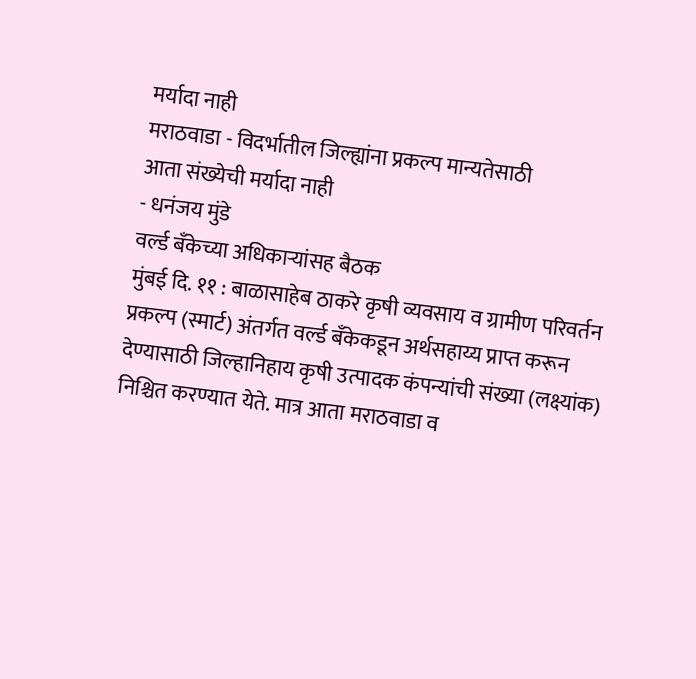मर्यादा नाही
मराठवाडा - विदर्भातील जिल्ह्यांना प्रकल्प मान्यतेसाठी
आता संख्येची मर्यादा नाही
- धनंजय मुंडे
वर्ल्ड बँकेच्या अधिकाऱ्यांसह बैठक
मुंबई दि. ११ : बाळासाहेब ठाकरे कृषी व्यवसाय व ग्रामीण परिवर्तन प्रकल्प (स्मार्ट) अंतर्गत वर्ल्ड बँकेकडून अर्थसहाय्य प्राप्त करून देण्यासाठी जिल्हानिहाय कृषी उत्पादक कंपन्यांची संख्या (लक्ष्यांक) निश्चित करण्यात येते. मात्र आता मराठवाडा व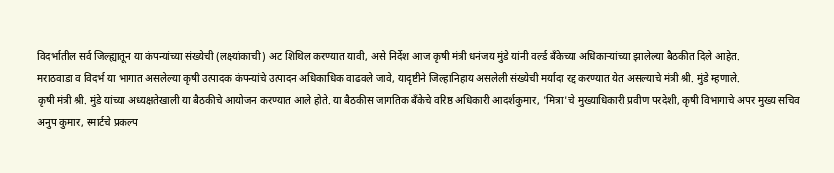विदर्भातील सर्व जिल्ह्यातून या कंपन्यांच्या संख्येची (लक्ष्यांकाची) अट शिथिल करण्यात यावी, असे निर्देश आज कृषी मंत्री धनंजय मुंडे यांनी वर्ल्ड बँकेच्या अधिकाऱ्यांच्या झालेल्या बैठकीत दिले आहेत.
मराठवाडा व विदर्भ या भागात असलेल्या कृषी उत्पादक कंपन्यांचे उत्पादन अधिकाधिक वाढवले जावे, यादृष्टीने जिल्हानिहाय असलेली संख्येची मर्यादा रद्द करण्यात येत असल्याचे मंत्री श्री. मुंडे म्हणाले.
कृषी मंत्री श्री. मुंडे यांच्या अध्यक्षतेखाली या बैठकीचे आयोजन करण्यात आले होते. या बैठकीस जागतिक बँकेचे वरिष्ठ अधिकारी आदर्शकुमार, 'मित्रा'चे मुख्याधिकारी प्रवीण परदेशी, कृषी विभागाचे अपर मुख्य सचिव अनुप कुमार, स्मार्टचे प्रकल्प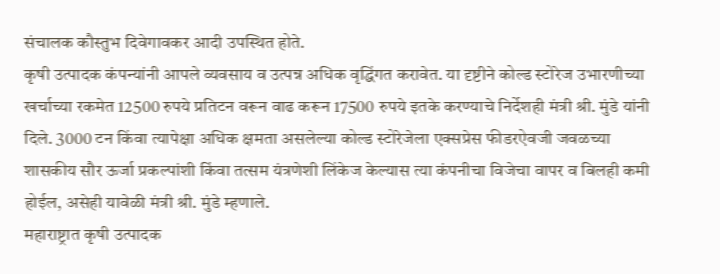संचालक कौस्तुभ दिवेगावकर आदी उपस्थित होते.
कृषी उत्पादक कंपन्यांनी आपले व्यवसाय व उत्पन्न अधिक वृद्धिंगत करावेत. या दृष्टीने कोल्ड स्टोरेज उभारणीच्या खर्चाच्या रकमेत 12500 रुपये प्रतिटन वरून वाढ करून 17500 रुपये इतके करण्याचे निर्देशही मंत्री श्री. मुंडे यांनी दिले. 3000 टन किंवा त्यापेक्षा अधिक क्षमता असलेल्या कोल्ड स्टोरेजेला एक्सप्रेस फीडरऐवजी जवळच्या शासकीय सौर ऊर्जा प्रकल्पांशी किंवा तत्सम यंत्रणेशी लिंकेज केल्यास त्या कंपनीचा विजेचा वापर व बिलही कमी होईल, असेही यावेळी मंत्री श्री. मुंडे म्हणाले.
महाराष्ट्रात कृषी उत्पादक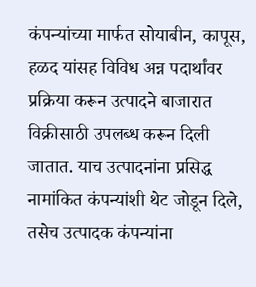कंपन्यांच्या मार्फत सोयाबीन, कापूस, हळद यांसह विविध अन्न पदार्थांवर प्रक्रिया करून उत्पादने बाजारात विक्रीसाठी उपलब्ध करून दिली जातात. याच उत्पादनांना प्रसिद्ध नामांकित कंपन्यांशी थेट जोडून दिले, तसेच उत्पादक कंपन्यांना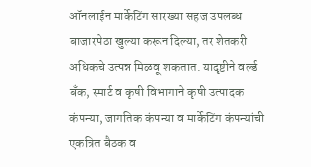ऑनलाईन मार्केटिंग सारख्या सहज उपलब्ध बाजारपेठा खुल्या करून दिल्या, तर शेतकरी अधिकचे उत्पन्न मिळवू शकतात. यादृष्टीने वर्ल्ड बँक, स्मार्ट व कृषी विभागाने कृषी उत्पादक कंपन्या, जागतिक कंपन्या व मार्केटिंग कंपन्यांची एकत्रित बैठक व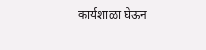कार्यशाळा घेऊन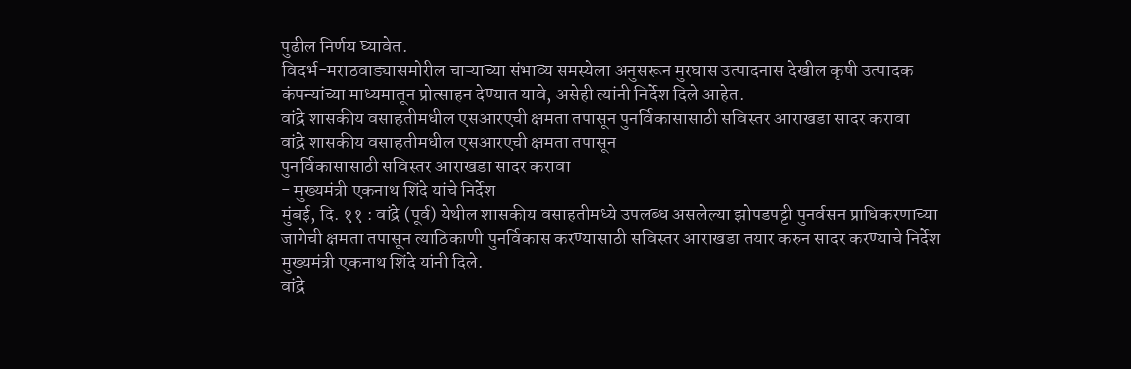पुढील निर्णय घ्यावेत.
विदर्भ-मराठवाड्यासमोरील चाऱ्याच्या संभाव्य समस्येला अनुसरून मुरघास उत्पादनास देखील कृषी उत्पादक कंपन्यांच्या माध्यमातून प्रोत्साहन देण्यात यावे, असेही त्यांनी निर्देश दिले आहेत.
वांद्रे शासकीय वसाहतीमधील एसआरएची क्षमता तपासून पुनर्विकासासाठी सविस्तर आराखडा सादर करावा
वांद्रे शासकीय वसाहतीमधील एसआरएची क्षमता तपासून
पुनर्विकासासाठी सविस्तर आराखडा सादर करावा
- मुख्यमंत्री एकनाथ शिंदे यांचे निर्देश
मुंबई, दि. ११ : वांद्रे (पूर्व) येथील शासकीय वसाहतीमध्ये उपलब्ध असलेल्या झोपडपट्टी पुनर्वसन प्राधिकरणाच्या जागेची क्षमता तपासून त्याठिकाणी पुनर्विकास करण्यासाठी सविस्तर आराखडा तयार करुन सादर करण्याचे निर्देश मुख्यमंत्री एकनाथ शिंदे यांनी दिले.
वांद्रे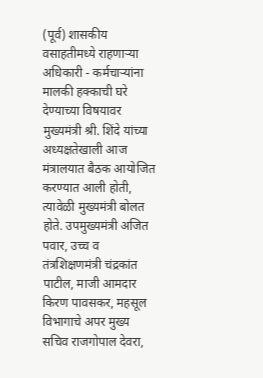(पूर्व) शासकीय वसाहतीमध्ये राहणाऱ्या अधिकारी - कर्मचाऱ्यांना मालकी हक्काची घरे देण्याच्या विषयावर मुख्यमंत्री श्री. शिंदे यांच्या अध्यक्षतेखाली आज मंत्रालयात बैठक आयोजित करण्यात आली होती, त्यावेळी मुख्यमंत्री बोलत होते. उपमुख्यमंत्री अजित पवार, उच्च व तंत्रशिक्षणमंत्री चंद्रकांत पाटील, माजी आमदार किरण पावसकर, महसूल विभागाचे अपर मुख्य सचिव राजगोपाल देवरा,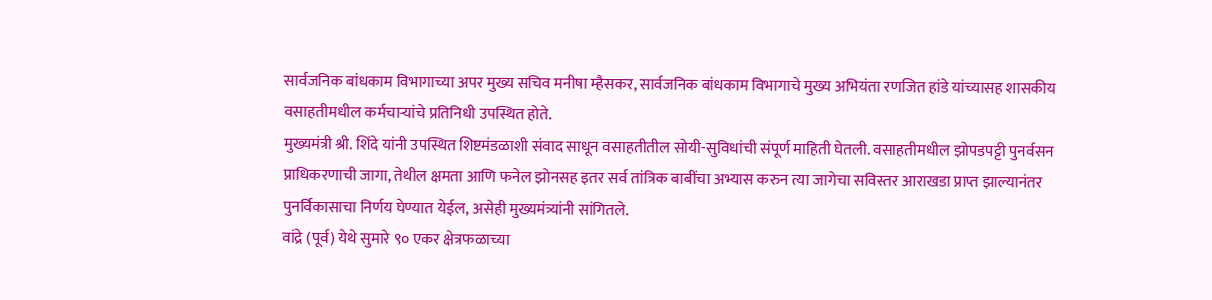सार्वजनिक बांधकाम विभागाच्या अपर मुख्य सचिव मनीषा म्हैसकर, सार्वजनिक बांधकाम विभागाचे मुख्य अभियंता रणजित हांडे यांच्यासह शासकीय वसाहतीमधील कर्मचाऱ्यांचे प्रतिनिधी उपस्थित होते.
मुख्यमंत्री श्री. शिंदे यांनी उपस्थित शिष्टमंडळाशी संवाद साधून वसाहतीतील सोयी-सुविधांची संपूर्ण माहिती घेतली. वसाहतीमधील झोपडपट्टी पुनर्वसन प्राधिकरणाची जागा, तेथील क्षमता आणि फनेल झोनसह इतर सर्व तांत्रिक बाबींचा अभ्यास करुन त्या जागेचा सविस्तर आराखडा प्राप्त झाल्यानंतर पुनर्विकासाचा निर्णय घेण्यात येईल, असेही मुख्यमंत्र्यांनी सांगितले.
वांद्रे (पूर्व) येथे सुमारे ९० एकर क्षेत्रफळाच्या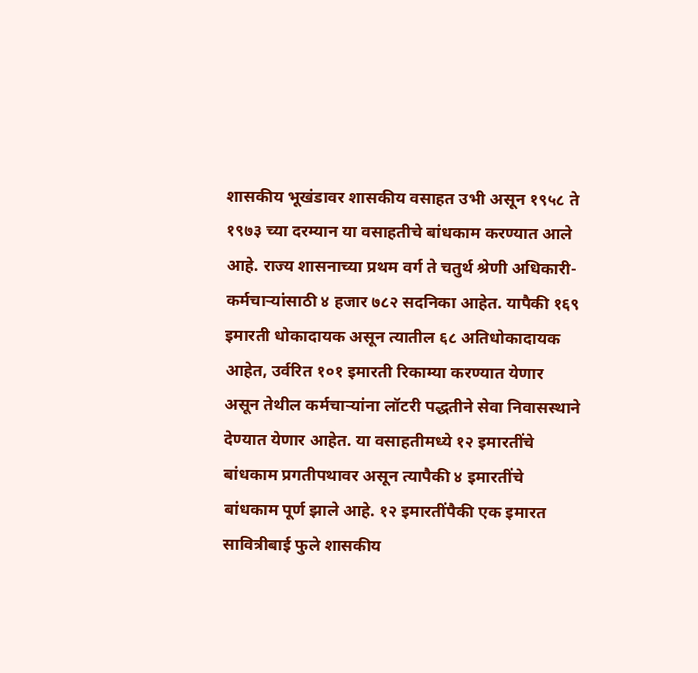शासकीय भूखंडावर शासकीय वसाहत उभी असून १९५८ ते १९७३ च्या दरम्यान या वसाहतीचे बांधकाम करण्यात आले आहे. राज्य शासनाच्या प्रथम वर्ग ते चतुर्थ श्रेणी अधिकारी-कर्मचाऱ्यांसाठी ४ हजार ७८२ सदनिका आहेत. यापैकी १६९ इमारती धोकादायक असून त्यातील ६८ अतिधोकादायक आहेत, उर्वरित १०१ इमारती रिकाम्या करण्यात येणार असून तेथील कर्मचाऱ्यांना लॉटरी पद्धतीने सेवा निवासस्थाने देण्यात येणार आहेत. या वसाहतीमध्ये १२ इमारतींचे बांधकाम प्रगतीपथावर असून त्यापैकी ४ इमारतींचे बांधकाम पूर्ण झाले आहे. १२ इमारतींपैकी एक इमारत सावित्रीबाई फुले शासकीय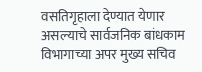वसतिगृहाला देण्यात येणार असल्याचे सार्वजनिक बांधकाम विभागाच्या अपर मुख्य सचिव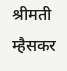श्रीमती म्हैसकर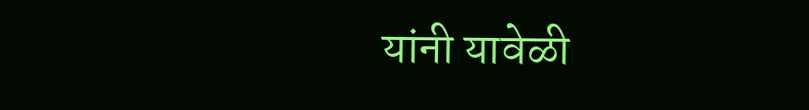यांनी यावेळी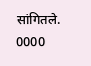सांगितले.
0000